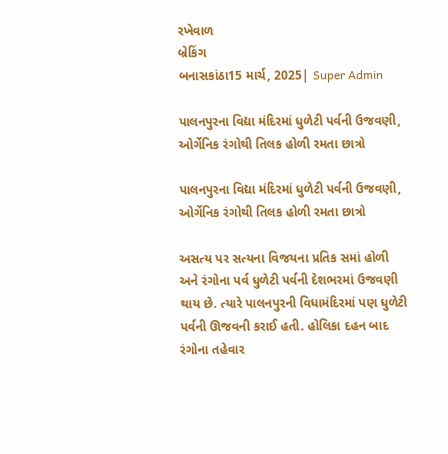રખેવાળ
બ્રેકિંગ
બનાસકાંઠા15 માર્ચ, 2025| Super Admin

પાલનપુરના વિદ્યા મંદિરમાં ધુળેટી પર્વની ઉજવણી, ઓર્ગેનિક રંગોથી તિલક હોળી રમતા છાત્રો

પાલનપુરના વિદ્યા મંદિરમાં ધુળેટી પર્વની ઉજવણી, ઓર્ગેનિક રંગોથી તિલક હોળી રમતા છાત્રો

અસત્ય પર સત્યના વિજયના પ્રતિક સમાં હોળી અને રંગોના પર્વ ધુળેટી પર્વની દેશભરમાં ઉજવણી થાય છે. ત્યારે પાલનપુરની વિધામંદિરમાં પણ ધુળેટી પર્વની ઊજવની કરાઈ હતી. હોલિકા દહન બાદ રંગોના તહેવાર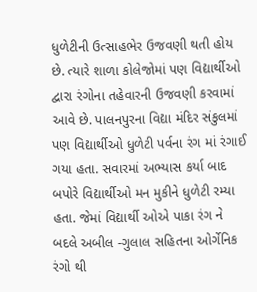ધુળેટીની ઉત્સાહભેર ઉજવણી થતી હોય છે. ત્યારે શાળા કોલેજોમાં પણ વિદ્યાર્થીઓ દ્વારા રંગોના તહેવારની ઉજવણી કરવામાં આવે છે. પાલનપુરના વિદ્યા મંદિર સંકુલમાં પણ વિદ્યાર્થીઓ ધુળેટી પર્વના રંગ માં રંગાઈ ગયા હતા. સવારમાં અભ્યાસ કર્યા બાદ બપોરે વિદ્યાર્થીઓ મન મુકીને ધુળેટી રમ્યા હતા. જેમાં વિદ્યાર્થી ઓએ પાકા રંગ ને બદલે અબીલ -ગુલાલ સહિતના ઓર્ગેનિક રંગો થી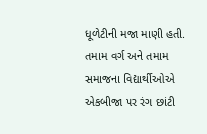ધૂળેટીની મજા માણી હતી. તમામ વર્ગ અને તમામ સમાજના વિદ્યાર્થીઓએ એકબીજા પર રંગ છાંટી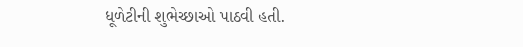ધૂળેટીની શુભેચ્છાઓ પાઠવી હતી.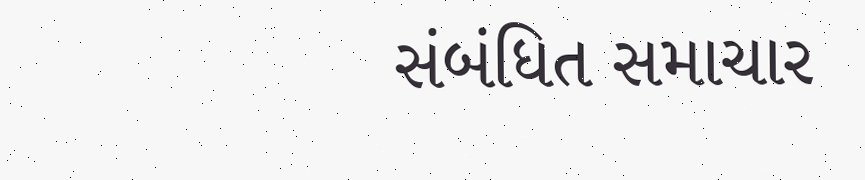સંબંધિત સમાચાર